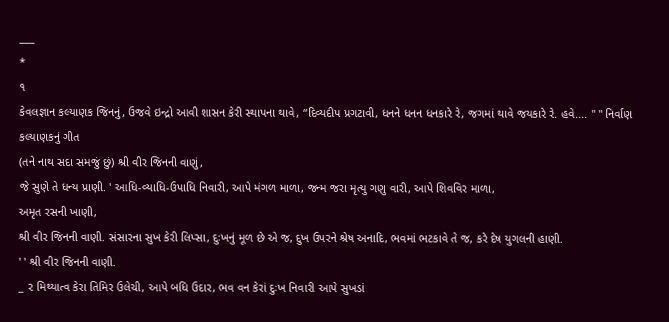___
*
૧
કેવલજ્ઞાન કલ્યાણક જિનનું, ઉજવે ઇન્દ્રો આવી શાસન કેરી સ્થાપના થાવે, “દિવ્યદીપ પ્રગટાવી, ધનને ધનન ધનકારે રે, જગમાં થાવે જયકારે રે. હવે.... " " નિર્વાણ કલ્યાણકનું ગીત
(તને નાથ સદા સમજું છું) શ્રી વીર જિનની વાણું,
જે સુણે તે ધન્ય પ્રાણી. ' આધિ-વ્યાધિ-ઉપાધિ નિવારી, આપે મંગળ માળા, જન્મ જરા મૃત્યુ ગણુ વારી, આપે શિવવિર માળા,
અમૃત રસની ખાણી,
શ્રી વીર જિનની વાણી. સંસારના સુખ કેરી લિપ્સા, દુઃખનું મૂળ છે એ જ, દુખ ઉપરને શ્રેષ અનાદિ, ભવમાં ભટકાવે તે જ, કરે દેષ યુગલની હાણી.
' ' શ્રી વીર જિનની વાણી.
_ ૨ મિથ્યાત્વ કેરા તિમિર ઉલેચી, આપે બધિ ઉદાર, ભવ વન કેરાં દુઃખ નિવારી આપે સુખડાં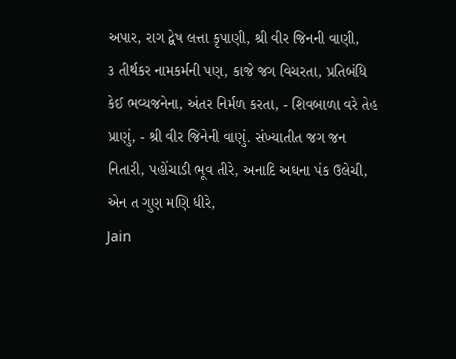અપાર, રાગ દ્વેષ લત્તા કૃપાણી, શ્રી વીર જિનની વાણી,
૩ તીર્થકર નામકર્મની પણ, કાજે જગ વિચરતા, પ્રતિબંધિ કેઈ ભવ્યજનેના, અંતર નિર્મળ કરતા, - શિવબાળા વરે તેહ પ્રાણું, - શ્રી વીર જિનેની વાણું. સંખ્યાતીત જગ જન નિતારી, પહોંચાડી ભૂવ તીરે, અનાદિ અઘના પંક ઉલેચી, એન ત ગુણ મણિ ધીરે,
Jain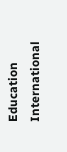Education International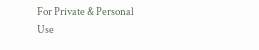For Private & Personal Use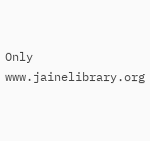Only
www.jainelibrary.org